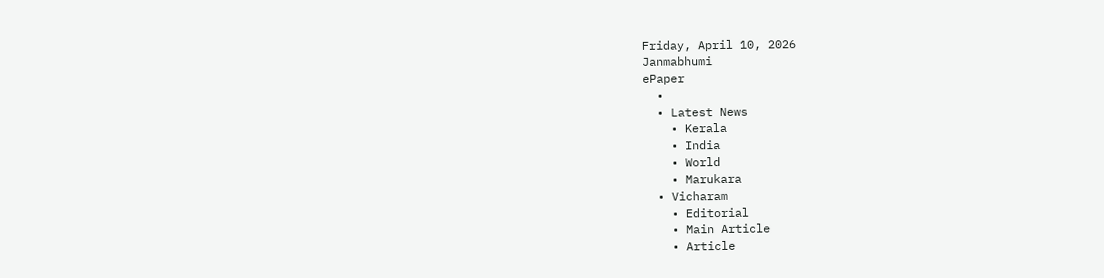Friday, April 10, 2026
Janmabhumi
ePaper
  •
  • Latest News
    • Kerala
    • India
    • World
    • Marukara
  • Vicharam
    • Editorial
    • Main Article
    • Article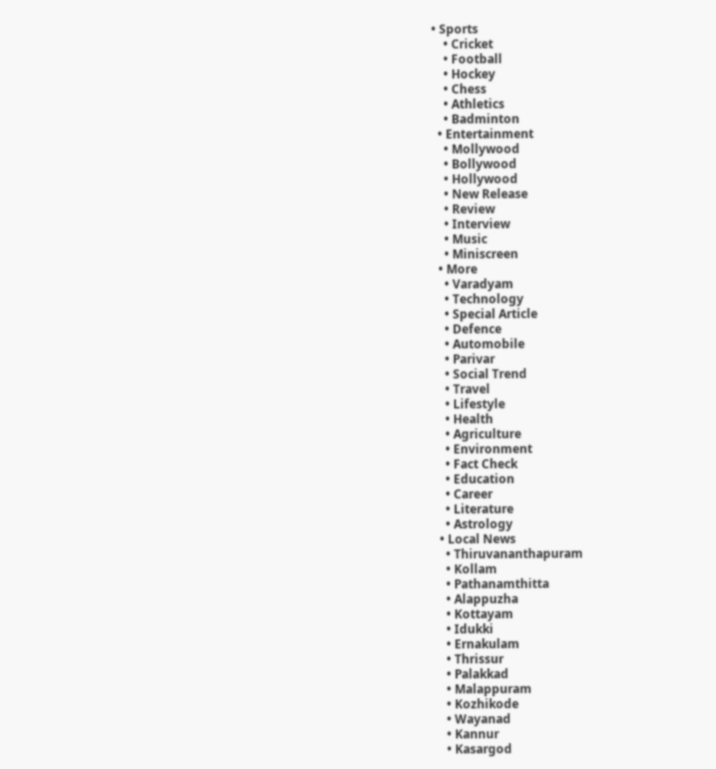• Sports
    • Cricket
    • Football
    • Hockey
    • Chess
    • Athletics
    • Badminton
  • Entertainment
    • Mollywood
    • Bollywood
    • Hollywood
    • New Release
    • Review
    • Interview
    • Music
    • Miniscreen
  • More
    • Varadyam
    • Technology
    • Special Article
    • Defence
    • Automobile
    • Parivar
    • Social Trend
    • Travel
    • Lifestyle
    • Health
    • Agriculture
    • Environment
    • Fact Check
    • Education
    • Career
    • Literature
    • Astrology
  • Local News
    • Thiruvananthapuram
    • Kollam
    • Pathanamthitta
    • Alappuzha
    • Kottayam
    • Idukki
    • Ernakulam
    • Thrissur
    • Palakkad
    • Malappuram
    • Kozhikode
    • Wayanad
    • Kannur
    • Kasargod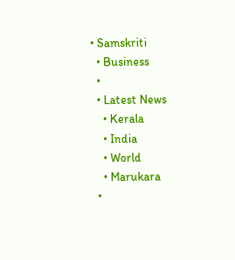• Samskriti
  • Business
  •
  • Latest News
    • Kerala
    • India
    • World
    • Marukara
  •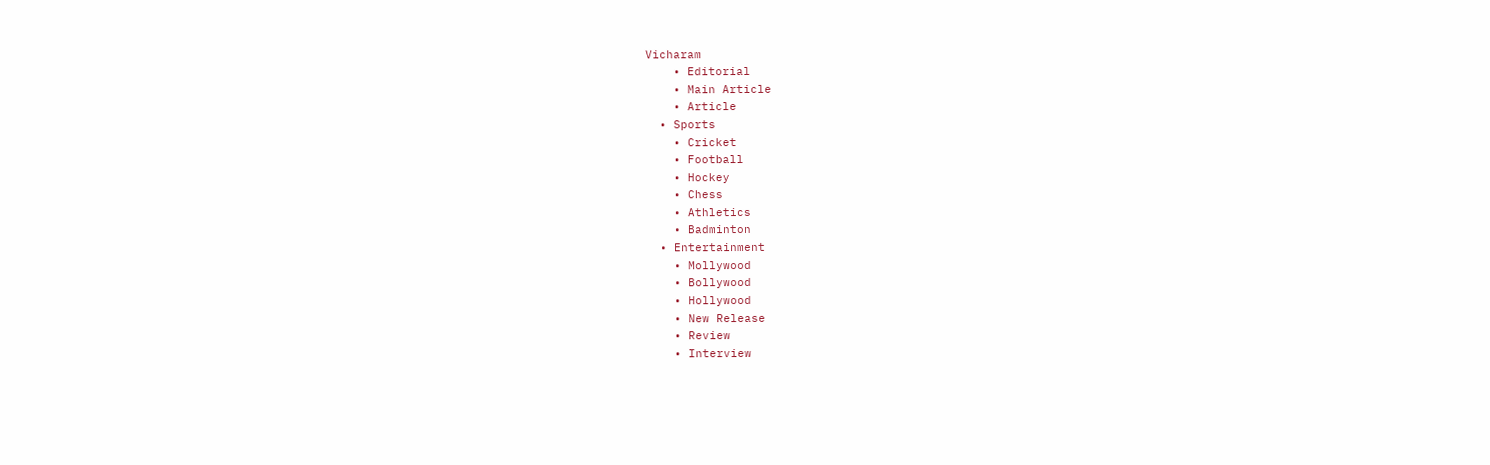Vicharam
    • Editorial
    • Main Article
    • Article
  • Sports
    • Cricket
    • Football
    • Hockey
    • Chess
    • Athletics
    • Badminton
  • Entertainment
    • Mollywood
    • Bollywood
    • Hollywood
    • New Release
    • Review
    • Interview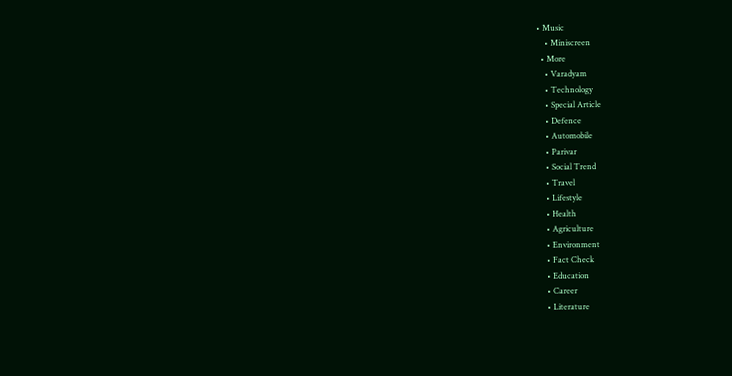• Music
    • Miniscreen
  • More
    • Varadyam
    • Technology
    • Special Article
    • Defence
    • Automobile
    • Parivar
    • Social Trend
    • Travel
    • Lifestyle
    • Health
    • Agriculture
    • Environment
    • Fact Check
    • Education
    • Career
    • Literature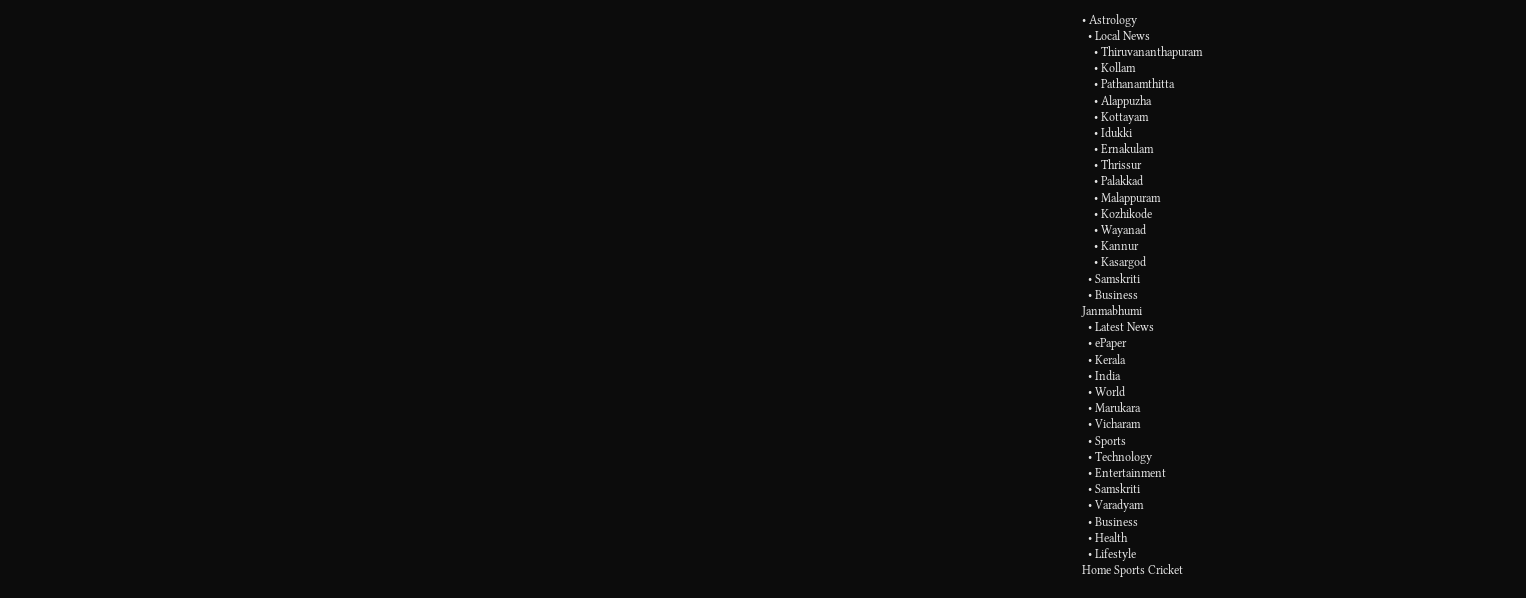• Astrology
  • Local News
    • Thiruvananthapuram
    • Kollam
    • Pathanamthitta
    • Alappuzha
    • Kottayam
    • Idukki
    • Ernakulam
    • Thrissur
    • Palakkad
    • Malappuram
    • Kozhikode
    • Wayanad
    • Kannur
    • Kasargod
  • Samskriti
  • Business
Janmabhumi
  • Latest News
  • ePaper
  • Kerala
  • India
  • World
  • Marukara
  • Vicharam
  • Sports
  • Technology
  • Entertainment
  • Samskriti
  • Varadyam
  • Business
  • Health
  • Lifestyle
Home Sports Cricket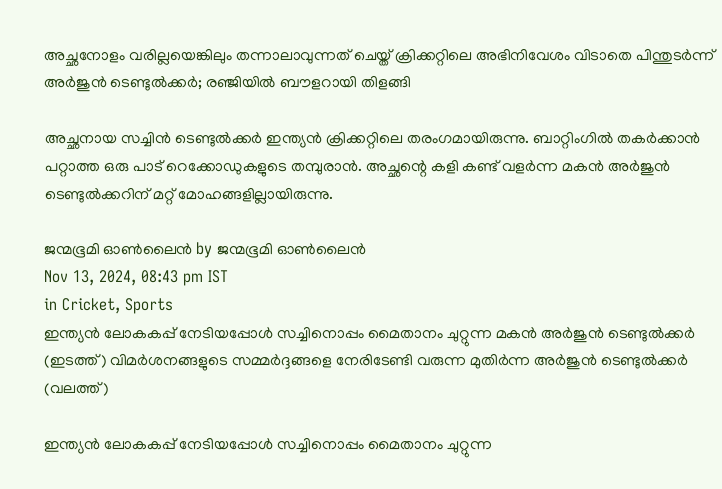അച്ഛനോളം വരില്ലയെങ്കിലും തന്നാലാവുന്നത് ചെയ്ത് ക്രിക്കറ്റിലെ അഭിനിവേശം വിടാതെ പിന്തുടര്‍ന്ന് അര്‍ജുന്‍ ടെണ്ടുല്‍ക്കര്‍; രഞ്ജിയില്‍ ബൗളറായി തിളങ്ങി

അച്ഛനായ സച്ചിന്‍ ടെണ്ടുല്‍ക്കര്‍ ഇന്ത്യന്‍ ക്രിക്കറ്റിലെ തരംഗമായിരുന്നു. ബാറ്റിംഗില്‍ തകര്‍ക്കാന്‍ പറ്റാത്ത ഒരു പാട് റെക്കോഡുകളുടെ തമ്പുരാന്‍. അച്ഛന്റെ കളി കണ്ട് വളര്‍ന്ന മകന്‍ അര്‍ജുന്‍ ടെണ്ടുല്‍ക്കറിന് മറ്റ് മോഹങ്ങളില്ലായിരുന്നു.

ജന്മഭൂമി ഓണ്‍ലൈന്‍ by ജന്മഭൂമി ഓണ്‍ലൈന്‍
Nov 13, 2024, 08:43 pm IST
in Cricket, Sports
ഇന്ത്യന്‍ ലോകകപ്പ് നേടിയപ്പോള്‍ സച്ചിനൊപ്പം മൈതാനം ചുറ്റുന്ന മകന്‍ അര്‍ജുന്‍ ടെണ്ടുല്‍ക്കര്‍ (ഇടത്ത്) വിമര്‍ശനങ്ങളുടെ സമ്മര്‍ദ്ദങ്ങളെ നേരിടേണ്ടി വരുന്ന മുതിര്‍ന്ന അര്‍ജുന്‍ ടെണ്ടുല്‍ക്കര്‍ (വലത്ത്)

ഇന്ത്യന്‍ ലോകകപ്പ് നേടിയപ്പോള്‍ സച്ചിനൊപ്പം മൈതാനം ചുറ്റുന്ന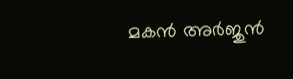മകന്‍ അര്‍ജുന്‍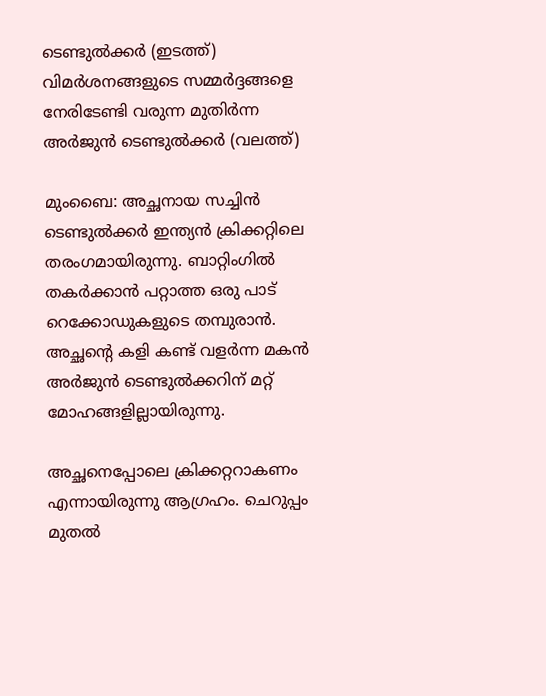ടെണ്ടുല്‍ക്കര്‍ (ഇടത്ത്) വിമര്‍ശനങ്ങളുടെ സമ്മര്‍ദ്ദങ്ങളെ നേരിടേണ്ടി വരുന്ന മുതിര്‍ന്ന അര്‍ജുന്‍ ടെണ്ടുല്‍ക്കര്‍ (വലത്ത്)

മുംബൈ: അച്ഛനായ സച്ചിന്‍ ടെണ്ടുല്‍ക്കര്‍ ഇന്ത്യന്‍ ക്രിക്കറ്റിലെ തരംഗമായിരുന്നു. ബാറ്റിംഗില്‍ തകര്‍ക്കാന്‍ പറ്റാത്ത ഒരു പാട് റെക്കോഡുകളുടെ തമ്പുരാന്‍. അച്ഛന്റെ കളി കണ്ട് വളര്‍ന്ന മകന്‍ അര്‍ജുന്‍ ടെണ്ടുല്‍ക്കറിന് മറ്റ് മോഹങ്ങളില്ലായിരുന്നു.

അച്ഛനെപ്പോലെ ക്രിക്കറ്ററാകണം എന്നായിരുന്നു ആഗ്രഹം. ചെറുപ്പം മുതല്‍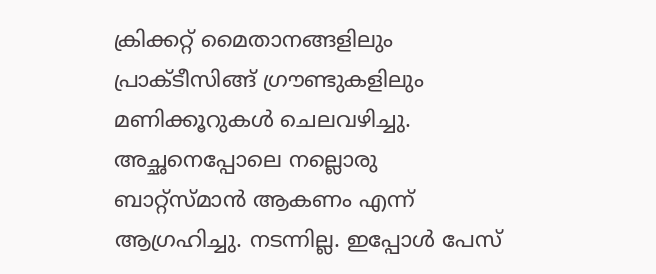ക്രിക്കറ്റ് മൈതാനങ്ങളിലും പ്രാക്ടീസിങ്ങ് ഗ്രൗണ്ടുകളിലും മണിക്കൂറുകള്‍ ചെലവഴിച്ചു. അച്ഛനെപ്പോലെ നല്ലൊരു ബാറ്റ്സ്മാന്‍ ആകണം എന്ന് ആഗ്രഹിച്ചു. നടന്നില്ല. ഇപ്പോള്‍ പേസ്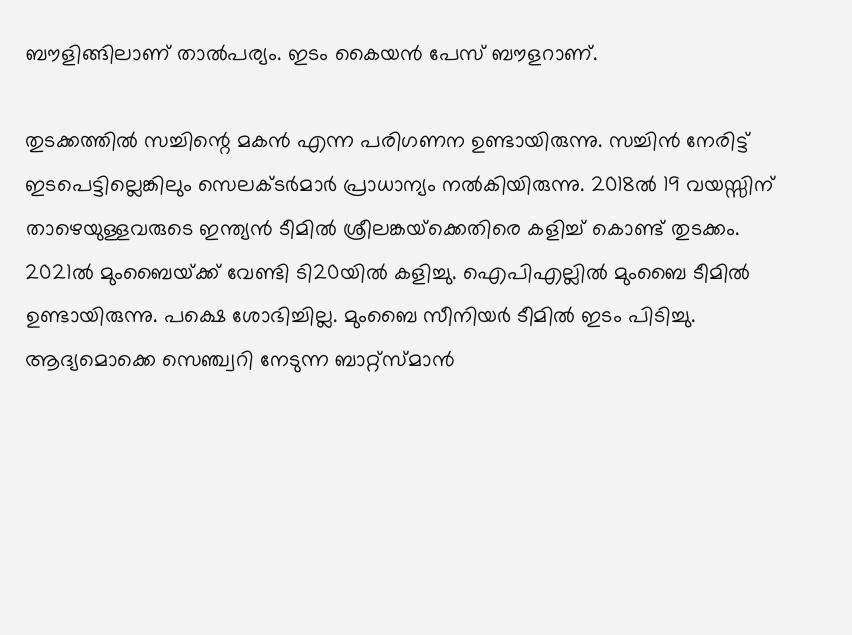ബൗളിങ്ങിലാണ് താല്‍പര്യം. ഇടം കൈയന്‍ പേസ് ബൗളറാണ്.

തുടക്കത്തില്‍ സച്ചിന്റെ മകന്‍ എന്ന പരിഗണന ഉണ്ടായിരുന്നു. സച്ചിന്‍ നേരിട്ട് ഇടപെട്ടില്ലെങ്കിലും സെലക്ടര്‍മാര്‍ പ്രാധാന്യം നല്‍കിയിരുന്നു. 2018ല്‍ 19 വയസ്സിന് താഴെയുള്ളവരുടെ ഇന്ത്യന്‍ ടീമില്‍ ശ്രീലങ്കയ്‌ക്കെതിരെ കളിച്ച് കൊണ്ട് തുടക്കം. 2021ല്‍ മുംബൈയ്‌ക്ക് വേണ്ടി ടി20യില്‍ കളിച്ചു. ഐപിഎല്ലില്‍ മുംബൈ ടീമില്‍ ഉണ്ടായിരുന്നു. പക്ഷെ ശോഭിച്ചില്ല. മുംബൈ സീനിയര്‍ ടീമില്‍ ഇടം പിടിച്ചു. ആദ്യമൊക്കെ സെഞ്ച്വറി നേടുന്ന ബാറ്റ്സ്മാന്‍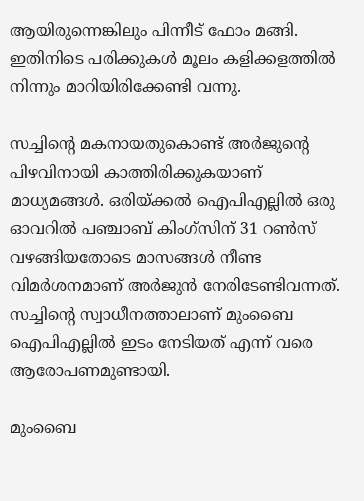ആയിരുന്നെങ്കിലും പിന്നീട് ഫോം മങ്ങി. ഇതിനിടെ പരിക്കുകള്‍ മൂലം കളിക്കളത്തില്‍ നിന്നും മാറിയിരിക്കേണ്ടി വന്നു.

സച്ചിന്റെ മകനായതുകൊണ്ട് അര്‍ജുന്റെ പിഴവിനായി കാത്തിരിക്കുകയാണ് മാധ്യമങ്ങള്‍. ഒരിയ്‌ക്കല്‍ ഐപിഎല്ലില്‍ ഒരു ഓവറില്‍ പഞ്ചാബ് കിംഗ്സിന് 31 റണ്‍സ് വഴങ്ങിയതോടെ മാസങ്ങള്‍ നീണ്ട വിമര്‍ശനമാണ് അര്‍ജുന്‍ നേരിടേണ്ടിവന്നത്. സച്ചിന്റെ സ്വാധീനത്താലാണ് മുംബൈ ഐപിഎല്ലില്‍ ഇടം നേടിയത് എന്ന് വരെ ആരോപണമുണ്ടായി.

മുംബൈ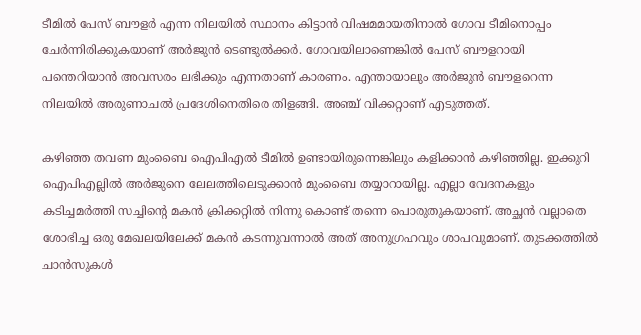ടീമില്‍ പേസ് ബൗളര്‍ എന്ന നിലയില്‍ സ്ഥാനം കിട്ടാന്‍ വിഷമമായതിനാല്‍ ഗോവ ടീമിനൊപ്പം ചേര്‍ന്നിരിക്കുകയാണ് അര്‍ജുന്‍ ടെണ്ടുല്‍ക്കര്‍. ഗോവയിലാണെങ്കില്‍ പേസ് ബൗളറായി പന്തെറിയാന്‍ അവസരം ലഭിക്കും എന്നതാണ് കാരണം. എന്തായാലും അര്‍ജുന്‍ ബൗളറെന്ന നിലയില്‍ അരുണാചല്‍ പ്രദേശിനെതിരെ തിളങ്ങി. അഞ്ച് വിക്കറ്റാണ് എടുത്തത്.

കഴിഞ്ഞ തവണ മുംബൈ ഐപിഎല്‍ ടീമില്‍ ഉണ്ടായിരുന്നെങ്കിലും കളിക്കാന്‍ കഴിഞ്ഞില്ല. ഇക്കുറി ഐപിഎല്ലില്‍ അര്‍ജുനെ ലേലത്തിലെടുക്കാന്‍ മുംബൈ തയ്യാറായില്ല. എല്ലാ വേദനകളും കടിച്ചമര്‍ത്തി സച്ചിന്റെ മകന്‍ ക്രിക്കറ്റില്‍ നിന്നു കൊണ്ട് തന്നെ പൊരുതുകയാണ്. അച്ഛന്‍ വല്ലാതെ ശോഭിച്ച ഒരു മേഖലയിലേക്ക് മകന്‍ കടന്നുവന്നാല്‍ അത് അനുഗ്രഹവും ശാപവുമാണ്. തുടക്കത്തില്‍ ചാന്‍സുകള്‍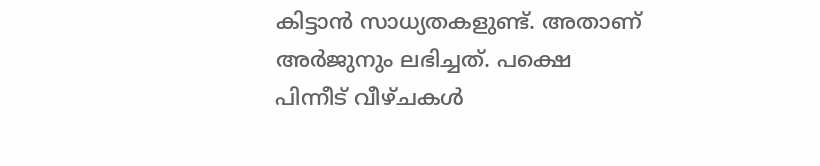കിട്ടാന്‍ സാധ്യതകളുണ്ട്. അതാണ് അര്‍ജുനും ലഭിച്ചത്. പക്ഷെ പിന്നീട് വീഴ്ചകള്‍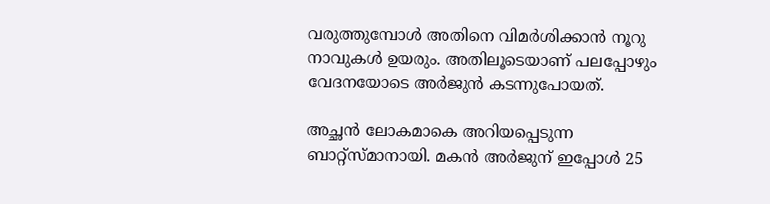വരുത്തുമ്പോള്‍ അതിനെ വിമര്‍ശിക്കാന്‍ നൂറു നാവുകള്‍ ഉയരും. അതിലൂടെയാണ് പലപ്പോഴും വേദനയോടെ അര്‍ജുന്‍ കടന്നുപോയത്.

അച്ഛന്‍ ലോകമാകെ അറിയപ്പെടുന്ന ബാറ്റ്സ്മാനായി. മകന്‍ അര്‍ജുന് ഇപ്പോള്‍ 25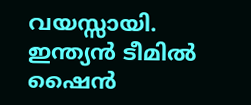വയസ്സായി. ഇന്ത്യന്‍ ടീമില്‍ ഷൈന്‍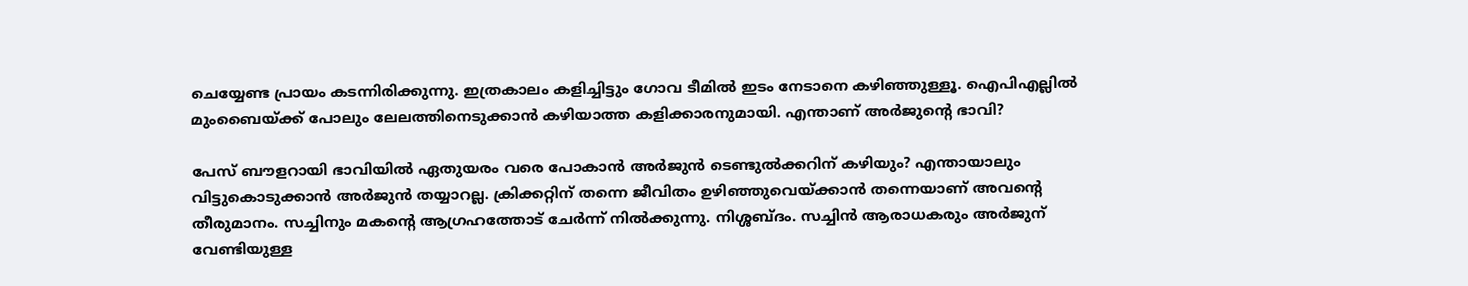ചെയ്യേണ്ട പ്രായം കടന്നിരിക്കുന്നു. ഇത്രകാലം കളിച്ചിട്ടും ഗോവ ടീമില്‍ ഇടം നേടാനെ കഴിഞ്ഞുള്ളൂ. ഐപിഎല്ലില്‍ മുംബൈയ്‌ക്ക് പോലും ലേലത്തിനെടുക്കാന്‍ കഴിയാത്ത കളിക്കാരനുമായി. എന്താണ് അര്‍ജുന്റെ ഭാവി?

പേസ് ബൗളറായി ഭാവിയില്‍ ഏതുയരം വരെ പോകാന്‍ അര്‍ജുന്‍ ടെണ്ടുല്‍ക്കറിന് കഴിയും? എന്തായാലും വിട്ടുകൊടുക്കാന്‍ അര്‍ജുന്‍ തയ്യാറല്ല. ക്രിക്കറ്റിന് തന്നെ ജീവിതം ഉഴിഞ്ഞുവെയ്‌ക്കാന്‍ തന്നെയാണ് അവന്റെ തീരുമാനം. സച്ചിനും മകന്റെ ആഗ്രഹത്തോട് ചേര്‍ന്ന് നില്‍ക്കുന്നു. നിശ്ശബ്ദം. സച്ചിന്‍ ആരാധകരും അര്‍ജുന് വേണ്ടിയുള്ള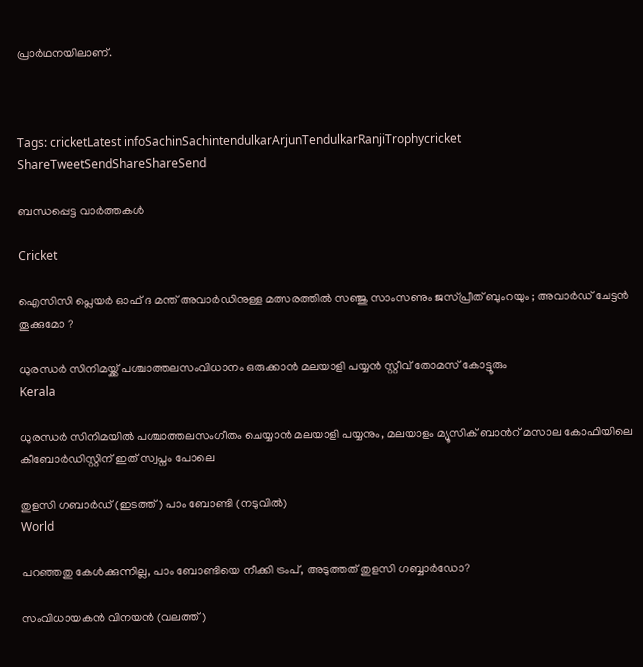പ്രാര്‍ഥനയിലാണ്.



Tags: cricketLatest infoSachinSachintendulkarArjunTendulkarRanjiTrophycricket
ShareTweetSendShareShareSend

ബന്ധപ്പെട്ട വാര്‍ത്തകള്‍

Cricket

ഐസിസി പ്ലെയർ ഓഫ് ദ മന്ത് അവാർഡിനുള്ള മത്സരത്തിൽ സഞ്ജു സാംസണും ജസ്പ്രീത് ബുംറയും ; അവാർഡ് ചേട്ടൻ തൂക്കുമോ ?

ധുരന്ധര്‍ സിനിമയ്ക്ക് പശ്ചാത്തലസംവിധാനം ഒരുക്കാന്‍ മലയാളി പയ്യന്‍ സ്റ്റീവ് തോമസ് കോട്ടൂരും
Kerala

ധുരന്ധര്‍ സിനിമയില്‍ പശ്ചാത്തലസംഗീതം ചെയ്യാന്‍ മലയാളി പയ്യനും, മലയാളം മ്യൂസിക് ബാന്‍റ് മസാല കോഫിയിലെ കീബോര്‍ഡിസ്റ്റിന് ഇത് സ്വപ്നം പോലെ

തുളസി ഗബാര്‍ഡ് (ഇടത്ത്) പാം ബോണ്ടി (നടുവില്‍)
World

പറഞ്ഞതു കേള്‍ക്കുന്നില്ല, പാം ബോണ്ടിയെ നീക്കി ട്രംപ്, അടുത്തത് തുളസി ഗബ്ബാര്‍ഡോ?

സംവിധായകന്‍ വിനയന്‍ (വലത്ത്)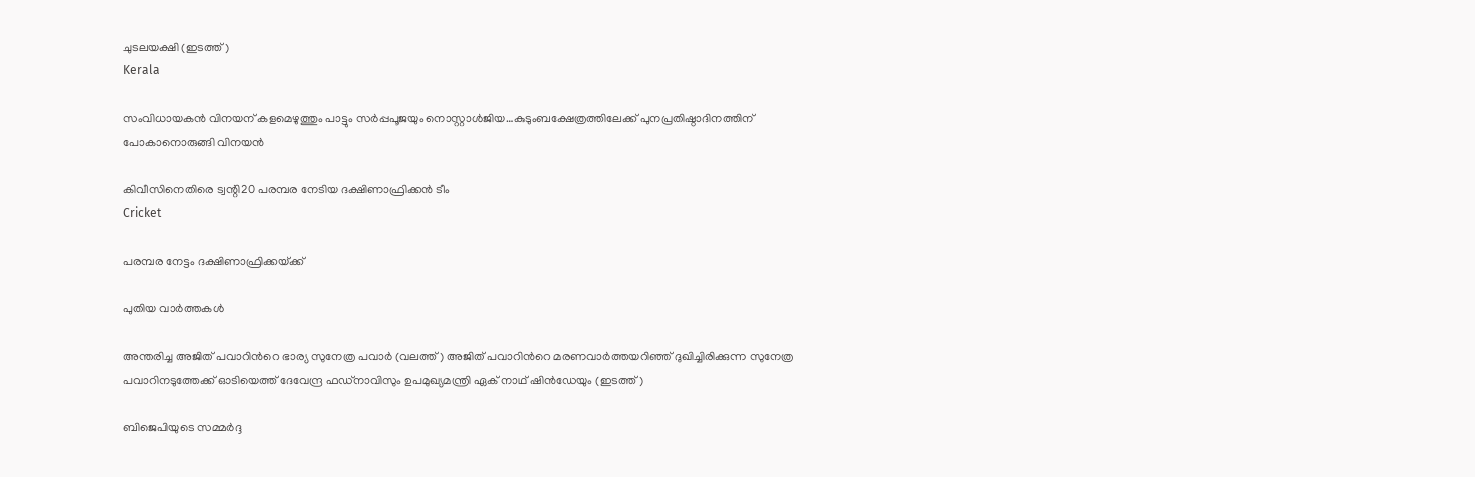ചുടലയക്ഷി (ഇടത്ത്)
Kerala

സംവിധായകന്‍ വിനയന് കളമെഴുത്തും പാട്ടും സര്‍പ്പപൂജയും നൊസ്റ്റാള്‍ജിയ…കുടുംബക്ഷേത്രത്തിലേക്ക് പുനപ്രതിഷ്ഠാദിനത്തിന് പോകാനൊരുങ്ങി വിനയന്‍

കിവീസിനെതിരെ ട്വന്റി20 പരമ്പര നേടിയ ദക്ഷിണാഫ്രിക്കന്‍ ടീം
Cricket

പരമ്പര നേട്ടം ദക്ഷിണാഫ്രിക്കയ്‌ക്ക്

പുതിയ വാര്‍ത്തകള്‍

അന്തരിച്ച അജിത് പവാറിന്‍റെ ഭാര്യ സുനേത്ര പവാര്‍ (വലത്ത്) അജിത് പവാറിന്‍റെ മരണവാര്‍ത്തയറിഞ്ഞ് ദുഖിച്ചിരിക്കുന്ന സുനേത്ര പവാറിനടുത്തേക്ക് ഓടിയെത്ത് ദേവേന്ദ്ര ഫഡ്നാവിസും ഉപമുഖ്യമന്ത്രി ഏക് നാഥ് ഷിന്‍ഡേയും (ഇടത്ത്)

ബിജെപിയുടെ സമ്മര്‍ദ്ദ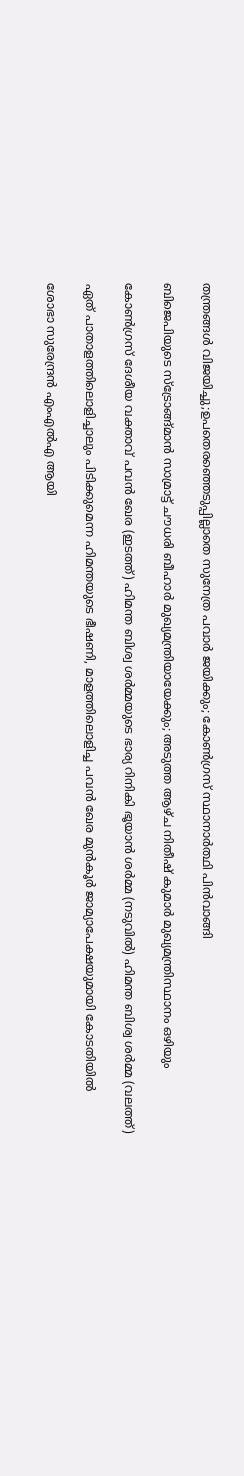തന്ത്രങ്ങള്‍ വിജയിച്ചു;ഉപതെരഞ്ഞെടുപ്പില്ലാതെ സുനേത്ര പവാര്‍ ജയിക്കും; കോണ്‍ഗ്രസ് സ്ഥാനാര്‍ത്ഥി പിന്‍വാങ്ങി

ബിജെപിയുടെ സ്ട്രോങ്ങ്മാന്‍ സാമ്രാട്ട് ചൗധരി ബീഹാര്‍ മുഖ്യമന്ത്രിയായേക്കും; അടുത്ത ആഴ്ച നിതീഷ് കുമാര്‍ മുഖ്യമന്ത്രിസ്ഥാനം ഒഴിയും

കോണ്‍ഗ്രസ് ദേശീയ വക്താവ് പവന്‍ ഖേര (ഇടത്ത്) ഹിമന്ത ബിശ്വ ശര്‍മ്മയുടെ ഭാര്യ റിനികി ഭൂയാന്‍ ശര്‍മ്മ (നടുവില്‍) ഹിമന്ത ബിശ്വ ശര്‍മ്മ (വലത്ത്)

ഏത് പാതാളത്തിലൊളിച്ചാലും പിടിക്കുമെന്ന ഹിമന്തയുടെ ഭീഷണി, മാളത്തിലൊളിച്ച പവന്‍ ഖേര മുന്‍കൂര്‍ ജാമ്യാപേക്ഷയുമായി കോടതിയില്‍

ശോഭാ സുരേന്ദ്രന്‍ എംഎല്‍എ ആയി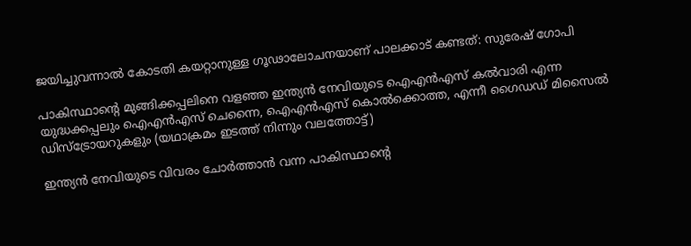ജയിച്ചുവന്നാല്‍ കോടതി കയറ്റാനുള്ള ഗൂഢാലോചനയാണ് പാലക്കാട് കണ്ടത്: സുരേഷ് ഗോപി

പാകിസ്ഥാന്‍റെ മുങ്ങിക്കപ്പലിനെ വളഞ്ഞ ഇന്ത്യന്‍ നേവിയുടെ ഐഎന്‍എസ് കല്‍വാരി എന്ന യുദ്ധക്കപ്പലും ഐഎന്‍എസ് ചെന്നൈ, ഐഎന്‍എസ് കൊല്‍ക്കൊത്ത, എന്നീ ഗൈഡഡ് മിസൈല്‍ ഡിസ്ട്രോയറുകളും (യഥാക്രമം ഇടത്ത് നിന്നും വലത്തോട്ട്)

ഇന്ത്യന്‍ നേവിയുടെ വിവരം ചോര്‍ത്താന്‍ വന്ന പാകിസ്ഥാന്റെ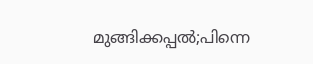മുങ്ങിക്കപ്പല്‍;പിന്നെ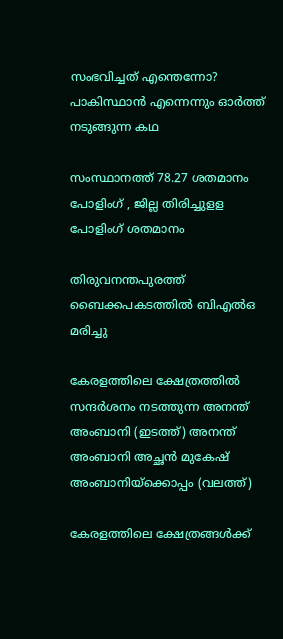സംഭവിച്ചത് എന്തെന്നോ? പാകിസ്ഥാന്‍ എന്നെന്നും ഓര്‍ത്ത് നടുങ്ങുന്ന കഥ

സംസ്ഥാനത്ത് 78.27 ശതമാനം പോളിംഗ് , ജില്ല തിരിച്ചുളള പോളിംഗ് ശതമാനം

തിരുവനന്തപുരത്ത് ബൈക്കപകടത്തില്‍ ബിഎല്‍ഒ മരിച്ചു

കേരളത്തിലെ ക്ഷേത്രത്തില്‍ സന്ദര്‍ശനം നടത്തുന്ന അനന്ത് അംബാനി (ഇടത്ത്) അനന്ത് അംബാനി അച്ഛന്‍ മുകേഷ് അംബാനിയ്ക്കൊപ്പം (വലത്ത്)

കേരളത്തിലെ ക്ഷേത്രങ്ങള്‍ക്ക്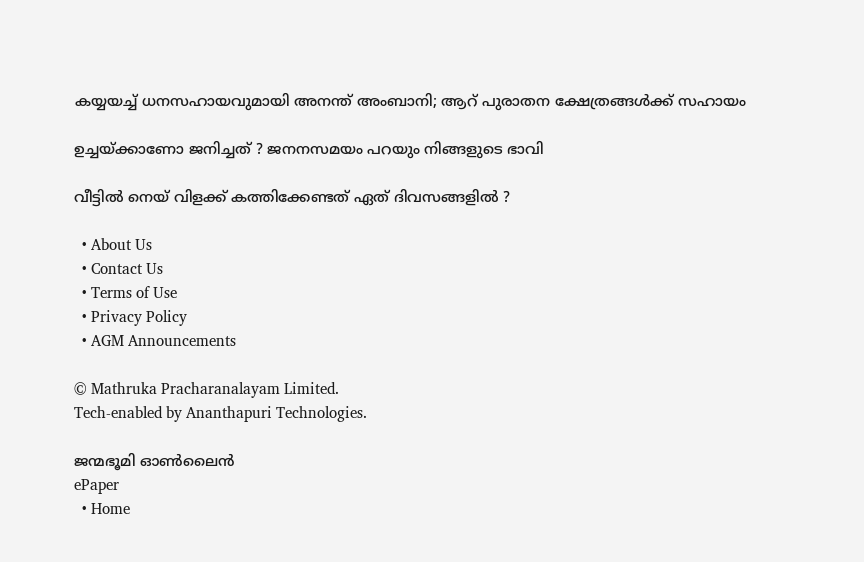കയ്യയച്ച് ധനസഹായവുമായി അനന്ത് അംബാനി; ആറ് പുരാതന ക്ഷേത്രങ്ങൾക്ക് സഹായം

ഉച്ചയ്‌ക്കാണോ ജനിച്ചത് ? ജനനസമയം പറയും നിങ്ങളുടെ ഭാവി

വീട്ടിൽ നെയ് വിളക്ക് കത്തിക്കേണ്ടത് ഏത് ദിവസങ്ങളിൽ ?

  • About Us
  • Contact Us
  • Terms of Use
  • Privacy Policy
  • AGM Announcements

© Mathruka Pracharanalayam Limited.
Tech-enabled by Ananthapuri Technologies.

ജന്മഭൂമി ഓണ്‍ലൈന്‍
ePaper
  • Home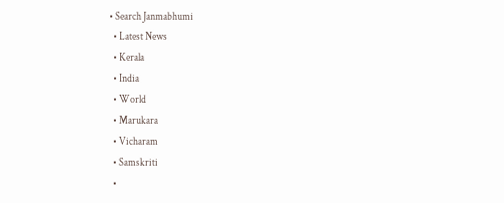• Search Janmabhumi
  • Latest News
  • Kerala
  • India
  • World
  • Marukara
  • Vicharam
  • Samskriti
  •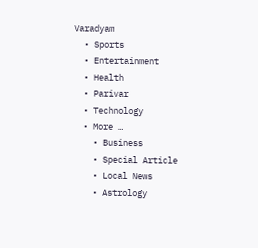Varadyam
  • Sports
  • Entertainment
  • Health
  • Parivar
  • Technology
  • More …
    • Business
    • Special Article
    • Local News
    • Astrology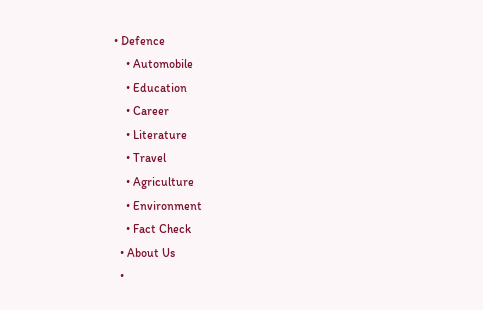• Defence
    • Automobile
    • Education
    • Career
    • Literature
    • Travel
    • Agriculture
    • Environment
    • Fact Check
  • About Us
  •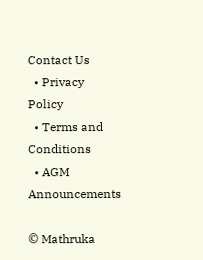Contact Us
  • Privacy Policy
  • Terms and Conditions
  • AGM Announcements

© Mathruka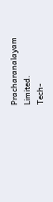Pracharanalayam Limited.
Tech-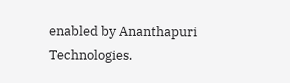enabled by Ananthapuri Technologies.